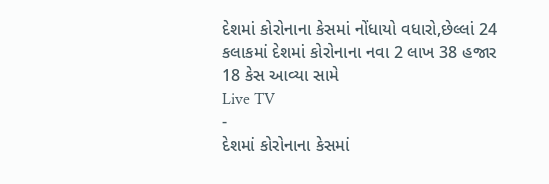દેશમાં કોરોનાના કેસમાં નોંધાયો વધારો,છેલ્લાં 24 કલાકમાં દેશમાં કોરોનાના નવા 2 લાખ 38 હજાર 18 કેસ આવ્યા સામે
Live TV
-
દેશમાં કોરોનાના કેસમાં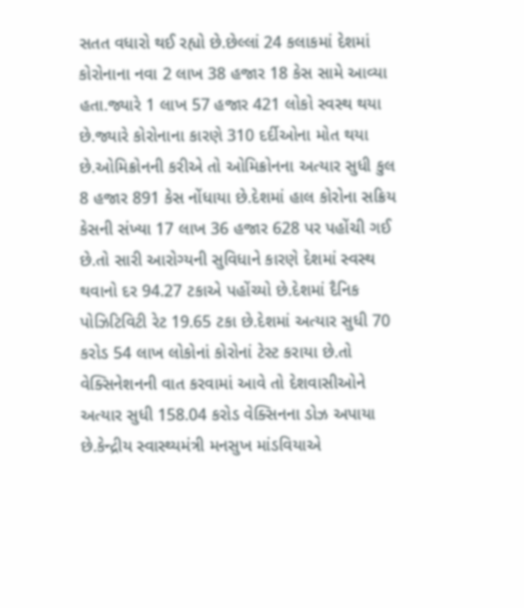સતત વધારો થઈ રહ્યો છે.છેલ્લાં 24 કલાકમાં દેશમાં કોરોનાના નવા 2 લાખ 38 હજાર 18 કેસ સામે આવ્યા હતા.જ્યારે 1 લાખ 57 હજાર 421 લોકો સ્વસ્થ થયા છે.જ્યારે કોરોનાના કારણે 310 દર્દીઓના મોત થયા છે.ઓમિક્રોનની કરીએ તો ઓમિક્રોનના અત્યાર સુધી કુલ 8 હજાર 891 કેસ નોંધાયા છે.દેશમાં હાલ કોરોના સક્રિય કેસની સંખ્યા 17 લાખ 36 હજાર 628 પર પહોંચી ગઈ છે.તો સારી આરોગ્યની સુવિધાને કારણે દેશમાં સ્વસ્થ થવાનો દર 94.27 ટકાએ પહોંચ્યો છે.દેશમાં દૈનિક પોઝિટિવિટી રેટ 19.65 ટકા છે.દેશમાં અત્યાર સુધી 70 કરોડ 54 લાખ લોકોનાં કોરોનાં ટેસ્ટ કરાયા છે.તો વેક્સિનેશનની વાત કરવામાં આવે તો દેશવાસીઓને અત્યાર સુધી 158.04 કરોડ વેક્સિનના ડોઝ અપાયા છે.કેન્દ્રીય સ્વાસ્થ્યમંત્રી મનસુખ માંડવિયાએ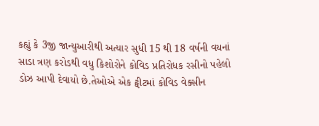કહ્યું કે 3જી જાન્યુઆરીથી અત્યાર સુધી 15 થી 18 વર્ષની વયનાં સાડા ત્રણ કરોડથી વધુ કિશોરોને કોવિડ પ્રતિરોધક રસીનો પહેલો ડોઝ આપી દેવાયો છે.તેઓએ એક ટ્વીટમાં કોવિડ વેક્સીન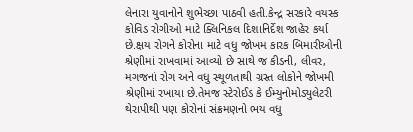લેનારા યુવાનોને શુભેચ્છા પાઠવી હતી.કેન્દ્ર સરકારે વયસ્ક કોવિડ રોગીઓ માટે ક્લિનિકલ દિશાનિર્દેશ જાહેર કર્યા છે.ક્ષય રોગને કોરોના માટે વધુ જોખમ કારક બિમારીઓની શ્રેણીમાં રાખવામાં આવ્યો છે સાથે જ કીડની, લીવર, મગજનાં રોગ અને વધુ સ્થૂળતાથી ગ્રસ્ત લોકોને જોખમી શ્રેણીમાં રખાયા છે.તેમજ સ્ટેરોઈડ કે ઈમ્યુનોમોડ્યુલેટરી થેરાપીથી પણ કોરોનાં સંક્રમણનો ભય વધુ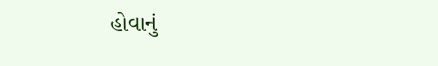હોવાનું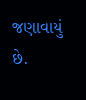જણાવાયું છે.